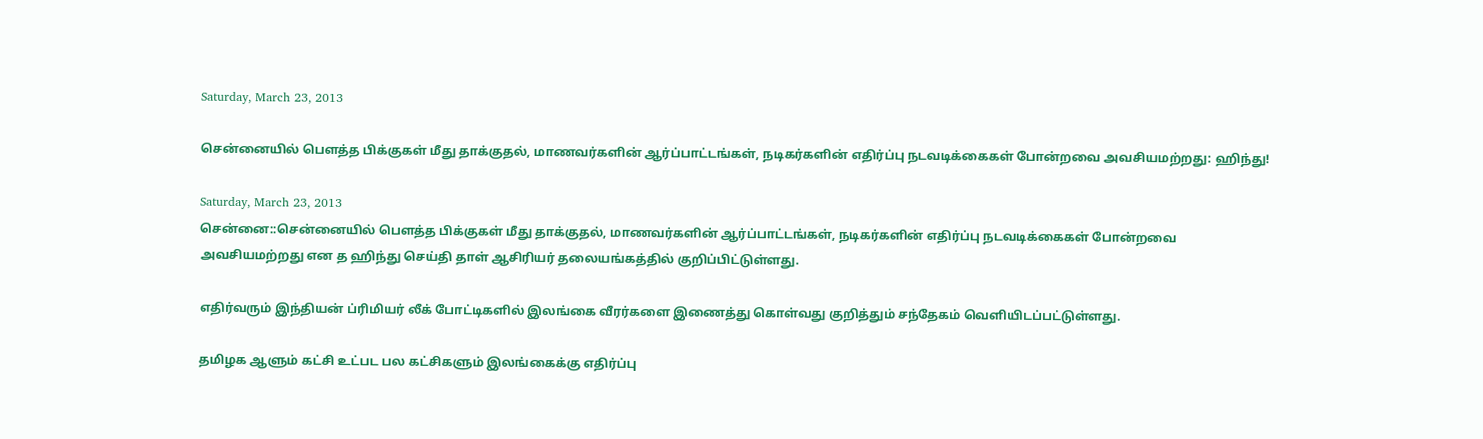Saturday, March 23, 2013

சென்னையில் பௌத்த பிக்குகள் மீது தாக்குதல், மாணவர்களின் ஆர்ப்பாட்டங்கள், நடிகர்களின் எதிர்ப்பு நடவடிக்கைகள் போன்றவை அவசியமற்றது: ஹிந்து!

Saturday, March 23, 2013
சென்னை::சென்னையில் பௌத்த பிக்குகள் மீது தாக்குதல், மாணவர்களின் ஆர்ப்பாட்டங்கள், நடிகர்களின் எதிர்ப்பு நடவடிக்கைகள் போன்றவை அவசியமற்றது என த ஹிந்து செய்தி தாள் ஆசிரியர் தலையங்கத்தில் குறிப்பிட்டுள்ளது.

எதிர்வரும் இந்தியன் ப்ரிமியர் லீக் போட்டிகளில் இலங்கை வீரர்களை இணைத்து கொள்வது குறித்தும் சந்தேகம் வெளியிடப்பட்டுள்ளது.

தமிழக ஆளும் கட்சி உட்பட பல கட்சிகளும் இலங்கைக்கு எதிர்ப்பு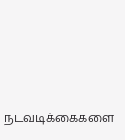நடவடிக்கைகளை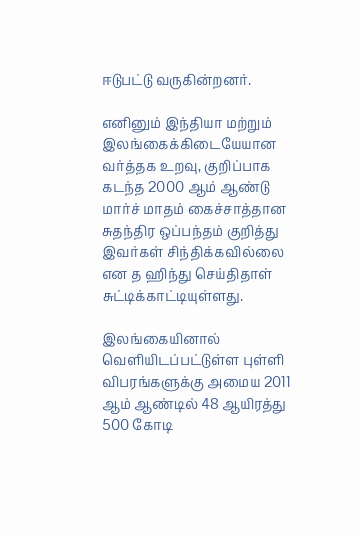ஈடுபட்டு வருகின்றனர்.

எனினும் இந்தியா மற்றும் இலங்கைக்கிடையேயான வர்த்தக உறவு, குறிப்பாக கடந்த 2000 ஆம் ஆண்டு மார்ச் மாதம் கைச்சாத்தான சுதந்திர ஒப்பந்தம் குறித்து இவர்கள் சிந்திக்கவில்லை என த ஹிந்து செய்திதாள் சுட்டிக்காட்டியுள்ளது.

இலங்கையினால் வெளியிடப்பட்டுள்ள புள்ளி விபரங்களுக்கு அமைய 2011 ஆம் ஆண்டில் 48 ஆயிரத்து 500 கோடி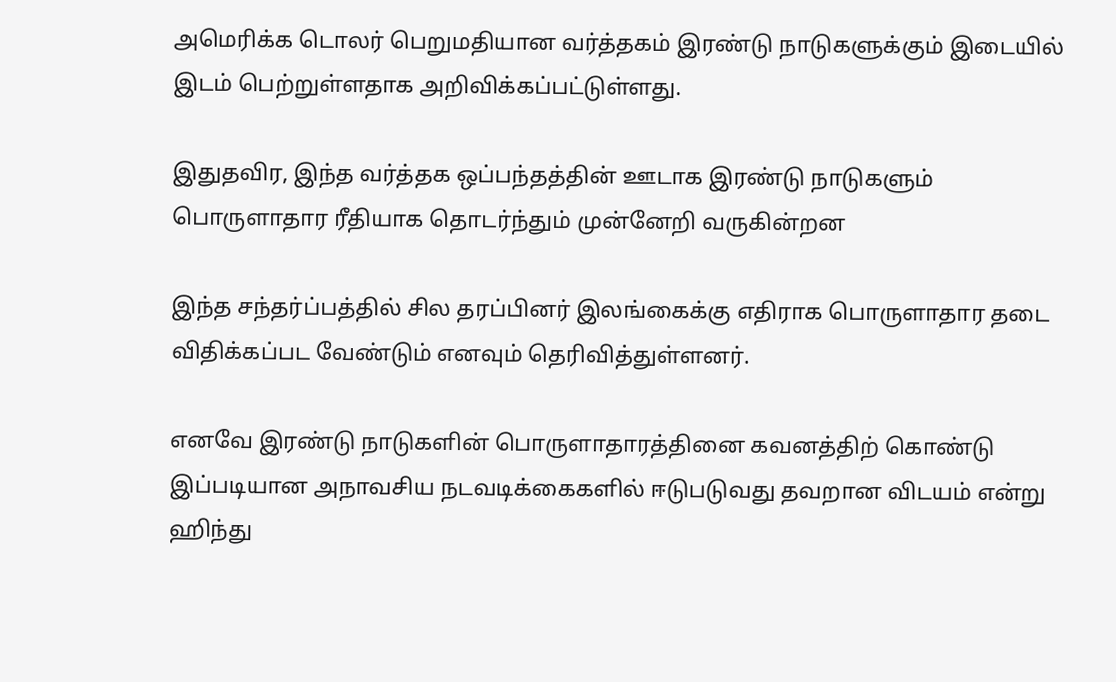அமெரிக்க டொலர் பெறுமதியான வர்த்தகம் இரண்டு நாடுகளுக்கும் இடையில் இடம் பெற்றுள்ளதாக அறிவிக்கப்பட்டுள்ளது.

இதுதவிர, இந்த வர்த்தக ஒப்பந்தத்தின் ஊடாக இரண்டு நாடுகளும் பொருளாதார ரீதியாக தொடர்ந்தும் முன்னேறி வருகின்றன

இந்த சந்தர்ப்பத்தில் சில தரப்பினர் இலங்கைக்கு எதிராக பொருளாதார தடை விதிக்கப்பட வேண்டும் எனவும் தெரிவித்துள்ளனர்.

எனவே இரண்டு நாடுகளின் பொருளாதாரத்தினை கவனத்திற் கொண்டு இப்படியான அநாவசிய நடவடிக்கைகளில் ஈடுபடுவது தவறான விடயம் என்று ஹிந்து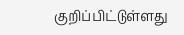குறிப்பிட்டுள்ளது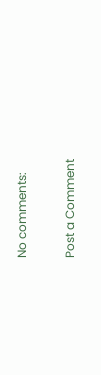No comments:

Post a Comment